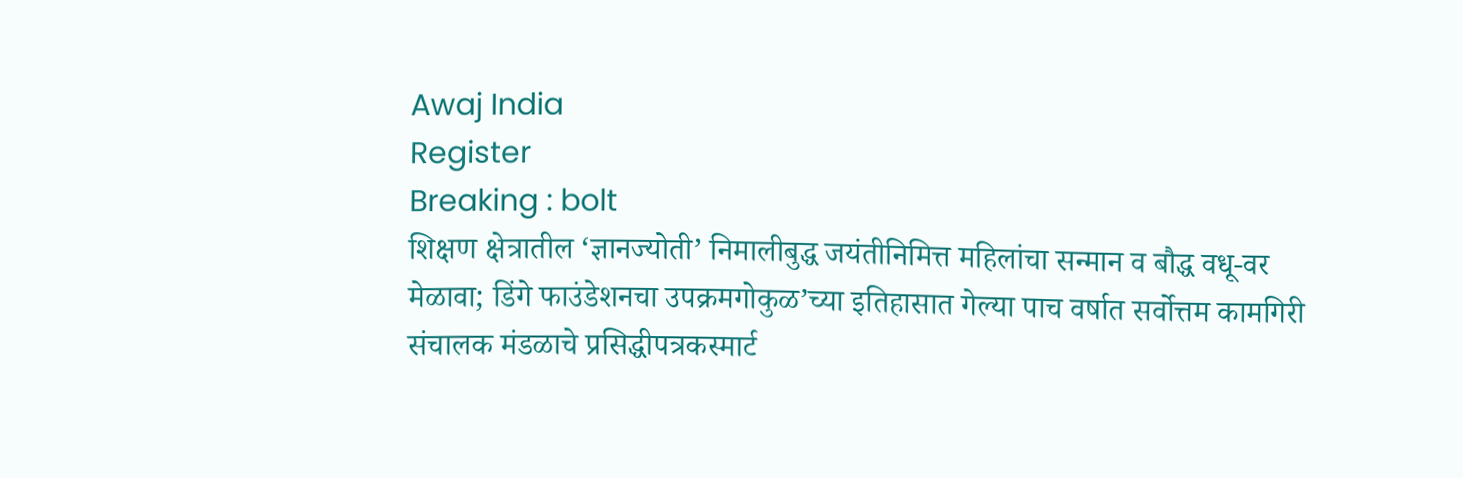Awaj India
Register
Breaking : bolt
शिक्षण क्षेत्रातील ‘ज्ञानज्योती’ निमालीबुद्ध जयंतीनिमित्त महिलांचा सन्मान व बौद्ध वधू-वर मेळावा; डिंगे फाउंडेशनचा उपक्रमगोकुळ’च्या इतिहासात गेल्या पाच वर्षात सर्वोत्तम कामगिरी संचालक मंडळाचे प्रसिद्धीपत्रकस्मार्ट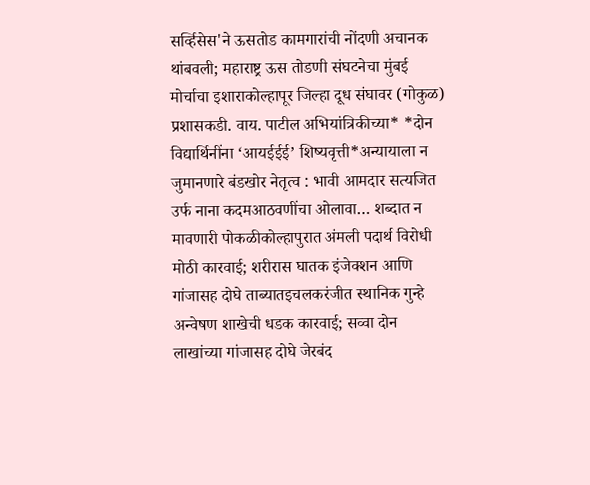सर्व्हिसेस'ने ऊसतोड कामगारांची नोंदणी अचानक थांबवली; महाराष्ट्र ऊस तोडणी संघटनेचा मुंबई मोर्चाचा इशाराकोल्हापूर जिल्हा दूध संघावर (गोकुळ) प्रशासकडी. वाय. पाटील अभियांत्रिकीच्या* *दोन विद्यार्थिनींना ‘आयईईई’ शिष्यवृत्ती*अन्यायाला न जुमानणारे बंडखोर नेतृत्व : भावी आमदार सत्यजित उर्फ नाना कदमआठवणींचा ओलावा… शब्दात न मावणारी पोकळीकोल्हापुरात अंमली पदार्थ विरोधी मोठी कारवाई; शरीरास घातक इंजेक्शन आणि गांजासह दोघे ताब्यातइचलकरंजीत स्थानिक गुन्हे अन्वेषण शाखेची धडक कारवाई; सव्वा दोन लाखांच्या गांजासह दोघे जेरबंद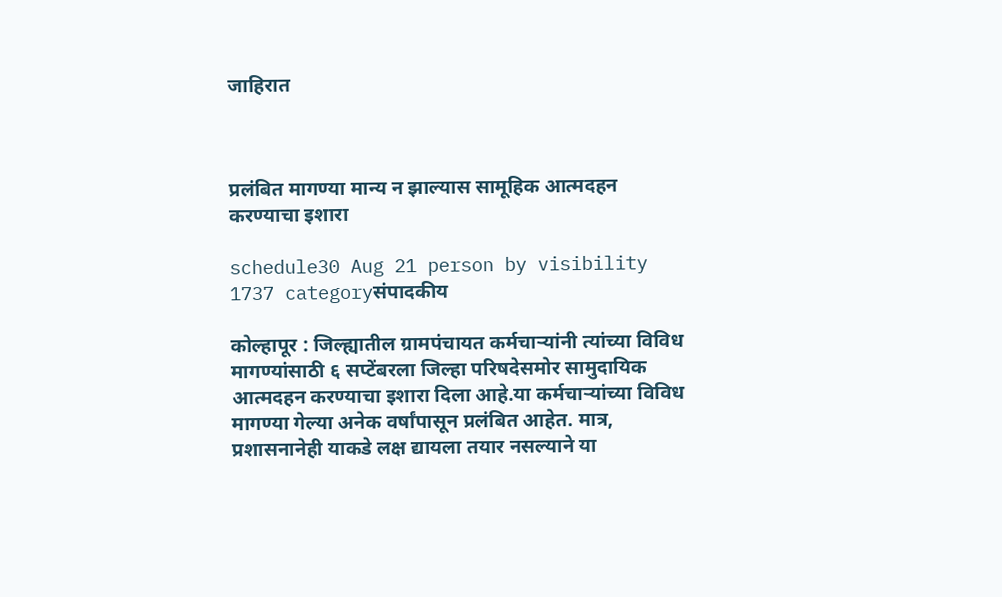जाहिरात



प्रलंबित मागण्या मान्य न झाल्यास सामूहिक आत्मदहन करण्याचा इशारा

schedule30 Aug 21 person by visibility 1737 categoryसंपादकीय

कोल्हापूर : जिल्ह्यातील ग्रामपंचायत कर्मचाऱ्यांनी त्यांच्या विविध मागण्यांसाठी ६ सप्टेंबरला जिल्हा परिषदेसमोर सामुदायिक आत्मदहन करण्याचा इशारा दिला आहे.या कर्मचाऱ्यांच्या विविध मागण्या गेल्या अनेक वर्षांपासून प्रलंबित आहेत. मात्र, प्रशासनानेही याकडे लक्ष द्यायला तयार नसल्याने या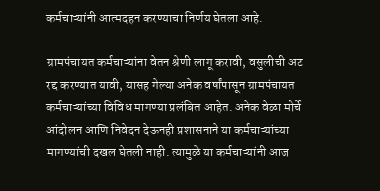कर्मचाऱ्यांनी आत्मदहन करण्याचा निर्णय घेतला आहे.

ग्रामपंचायत कर्मचाऱ्यांना वेतन श्रेणी लागू करावी, वसुलीची अट रद्द करण्यात यावी, यासह गेल्या अनेक वर्षांपासून ग्रामपंचायत कर्मचाऱ्यांच्या विविध मागण्या प्रलंबित आहेत. अनेक वेळा मोर्चे आंदोलन आणि निवेदन देऊनही प्रशासनाने या कर्मचाऱ्यांच्या मागण्यांची दखल घेतली नाही. त्यामुळे या कर्मचाऱ्यांनी आज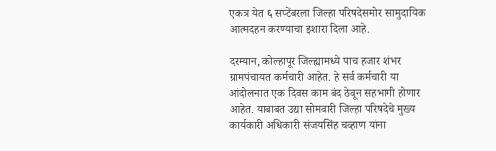एकत्र येत ६ सप्टेंबरला जिल्हा परिषदेसमोर सामुदायिक आत्मदहन करण्याचा इशारा दिला आहे.

दरम्यान, कोल्हापूर जिल्ह्यामध्ये पाच हजार शंभर ग्रामपंचायत कर्मचारी आहेत. हे सर्व कर्मचारी या आंदोलनात एक दिवस काम बंद ठेवून सहभागी होणार आहेत. याबाबत उद्या सोमवारी जिल्हा परिषदेचे मुख्य कार्यकारी अधिकारी संजयसिंह चव्हाण यांना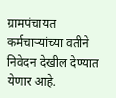ग्रामपंचायत कर्मचाऱ्यांच्या वतीने निवेदन देखील देण्यात येणार आहे.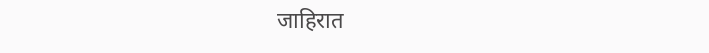जाहिरात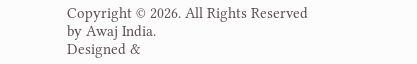Copyright © 2026. All Rights Reserved by Awaj India.
Designed &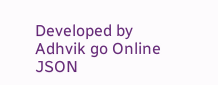Developed by Adhvik go Online
JSON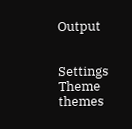Output


Settings
Theme
themes